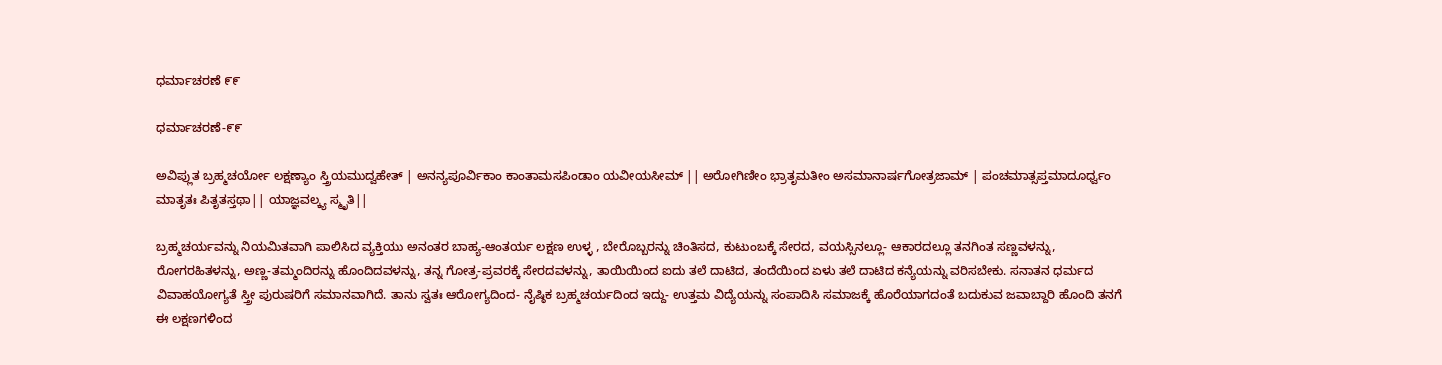ಧರ್ಮಾಚರಣೆ ೯೯

ಧರ್ಮಾಚರಣೆ-೯೯

ಅವಿಪ್ಲುತ ಬ್ರಹ್ಮಚರ್ಯೋ ಲಕ್ಷಣ್ಯಾಂ ಸ್ತ್ರಿಯಮುದ್ವಹೇತ್ | ಅನನ್ಯಪೂರ್ವಿಕಾಂ ಕಾಂತಾಮಸಪಿಂಡಾಂ ಯವೀಯಸೀಮ್ || ಅರೋಗಿಣೀಂ ಭ್ರಾತೃಮತೀಂ ಅಸಮಾನಾರ್ಷಗೋತ್ರಜಾಮ್ | ಪಂಚಮಾತ್ಸಪ್ತಮಾದೂರ್ಧ್ವಂ ಮಾತೃತಃ ಪಿತೃತಸ್ತಥಾ|| ಯಾಜ್ಞವಲ್ಕ್ಯ ಸ್ಮೃತಿ||

ಬ್ರಹ್ಮಚರ್ಯವನ್ನು ನಿಯಮಿತವಾಗಿ ಪಾಲಿಸಿದ ವ್ಯಕ್ತಿಯು ಅನಂತರ ಬಾಹ್ಯ-ಆಂತರ್ಯ ಲಕ್ಷಣ ಉಳ್ಳ , ಬೇರೊಬ್ಬರನ್ನು ಚಿಂತಿಸದ, ಕುಟುಂಬಕ್ಕೆ ಸೇರದ, ವಯಸ್ಸಿನಲ್ಲೂ- ಆಕಾರದಲ್ಲೂ ತನಗಿಂತ ಸಣ್ಣವಳನ್ನು, ರೋಗರಹಿತಳನ್ನು, ಅಣ್ಣ-ತಮ್ಮಂದಿರನ್ನು ಹೊಂದಿದವಳನ್ನು, ತನ್ನ ಗೋತ್ರ-ಪ್ರವರಕ್ಕೆ ಸೇರದವಳನ್ನು, ತಾಯಿಯಿಂದ ಐದು ತಲೆ ದಾಟಿದ, ತಂದೆಯಿಂದ ಏಳು ತಲೆ ದಾಟಿದ ಕನ್ಯೆಯನ್ನು ವರಿಸಬೇಕು. ಸನಾತನ ಧರ್ಮದ ವಿವಾಹಯೋಗ್ಯತೆ ಸ್ತ್ರೀ ಪುರುಷರಿಗೆ ಸಮಾನವಾಗಿದೆ. ತಾನು ಸ್ವತಃ ಆರೋಗ್ಯದಿಂದ- ನೈಷ್ಠಿಕ ಬ್ರಹ್ಮಚರ್ಯದಿಂದ ಇದ್ದು- ಉತ್ತಮ ವಿದ್ಯೆಯನ್ನು ಸಂಪಾದಿಸಿ ಸಮಾಜಕ್ಕೆ ಹೊರೆಯಾಗದಂತೆ ಬದುಕುವ ಜವಾಬ್ದಾರಿ ಹೊಂದಿ ತನಗೆ ಈ ಲಕ್ಷಣಗಳಿಂದ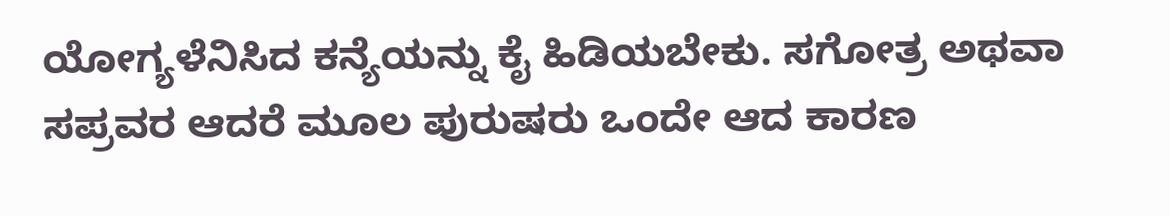ಯೋಗ್ಯಳೆನಿಸಿದ ಕನ್ಯೆಯನ್ನು ಕೈ ಹಿಡಿಯಬೇಕು. ಸಗೋತ್ರ ಅಥವಾ ಸಪ್ರವರ ಆದರೆ ಮೂಲ ಪುರುಷರು ಒಂದೇ ಆದ ಕಾರಣ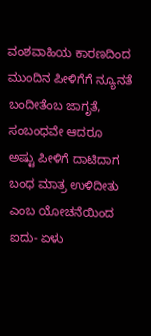ವಂಶವಾಹಿಯ ಕಾರಣದಿಂದ ಮುಂದಿನ ಪೀಳಿಗೆಗೆ ನ್ಯೂನತೆ ಬಂದೀತೆಂಬ ಜಾಗೃತೆ, ಸಂಬಂಧವೇ ಆದರೂ  ಅಷ್ಟು ಪೀಳಿಗೆ ದಾಟಿದಾಗ ಬಂಧ ಮಾತ್ರ ಉಳಿದೀತು ಎಂಬ ಯೋಚನೆಯಿಂದ  ಐದು- ಏಳು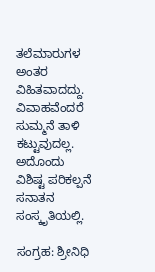ತಲೆಮಾರುಗಳ ಅಂತರ ವಿಹಿತವಾದದ್ದು. ವಿವಾಹವೆಂದರೆ ಸುಮ್ಮನೆ ತಾಳಿ ಕಟ್ಟುವುದಲ್ಲ. ಅದೊಂದು ವಿಶಿಷ್ಟ ಪರಿಕಲ್ಪನೆ ಸನಾತನ ಸಂಸ್ಕೃತಿಯಲ್ಲಿ.

ಸಂಗ್ರಹ: ಶ್ರೀನಿಧಿ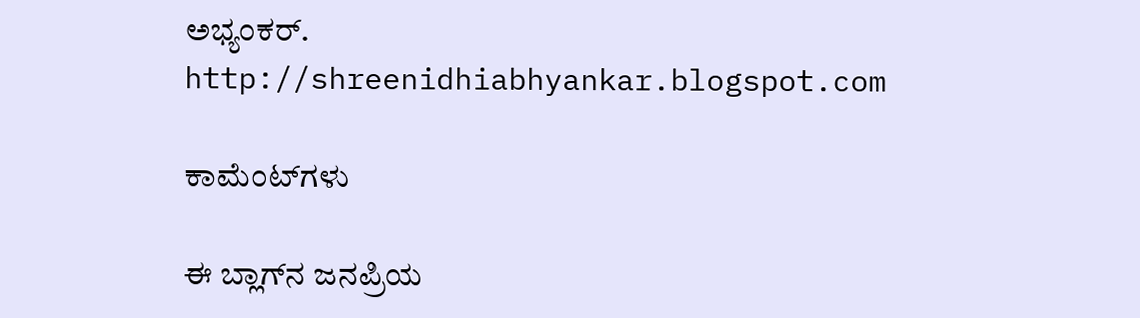ಅಭ್ಯಂಕರ್.
http://shreenidhiabhyankar.blogspot.com

ಕಾಮೆಂಟ್‌ಗಳು

ಈ ಬ್ಲಾಗ್‌ನ ಜನಪ್ರಿಯ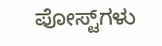ಪೋಸ್ಟ್‌ಗಳು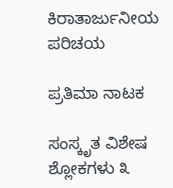ಕಿರಾತಾರ್ಜುನೀಯ ಪರಿಚಯ

ಪ್ರತಿಮಾ ನಾಟಕ

ಸಂಸ್ಕೃತ ವಿಶೇಷ ಶ್ಲೋಕಗಳು ೩